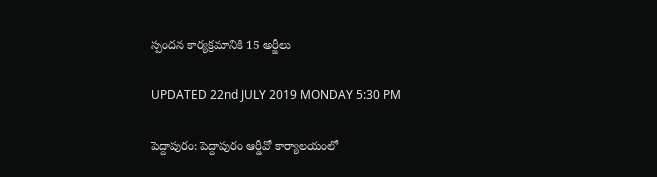స్పందన కార్యక్రమానికి 15 అర్జీలు

UPDATED 22nd JULY 2019 MONDAY 5:30 PM

పెద్దాపురం: పెద్దాపురం ఆర్డీవో కార్యాలయంలో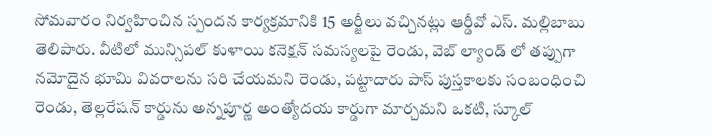సోమవారం నిర్వహించిన స్పందన కార్యక్రమానికి 15 అర్జీలు వచ్చినట్లు ఆర్డీవో ఎస్. మల్లిబాబు తెలిపారు. వీటిలో మున్సిపల్ కుళాయి కనెక్షన్ సమస్యలపై రెండు, వెబ్ ల్యాండ్ లో తప్పుగా నమోదైన భూమి వివరాలను సరి చేయమని రెండు, పట్టాదారు పాస్ పుస్తకాలకు సంబంధించి రెండు, తెల్లరేషన్ కార్డును అన్నపూర్ణ అంత్యోదయ కార్డుగా మార్చమని ఒకటి, స్కూల్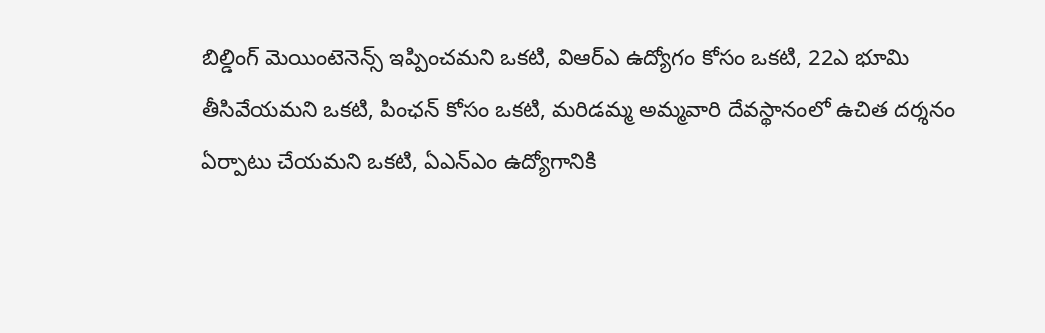బిల్డింగ్ మెయింటెనెన్స్ ఇప్పించమని ఒకటి, విఆర్ఎ ఉద్యోగం కోసం ఒకటి, 22ఎ భూమి తీసివేయమని ఒకటి, పింఛన్ కోసం ఒకటి, మరిడమ్మ అమ్మవారి దేవస్థానంలో ఉచిత దర్శనం ఏర్పాటు చేయమని ఒకటి, ఏఎన్ఎం ఉద్యోగానికి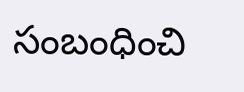సంబంధించి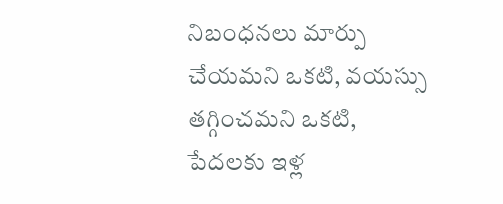నిబంధనలు మార్పు చేయమని ఒకటి, వయస్సు తగ్గించమని ఒకటి, పేదలకు ఇళ్ల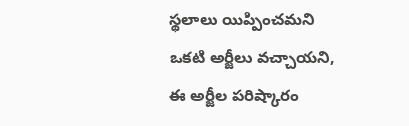స్థలాలు యిప్పించమని ఒకటి అర్జీలు వచ్చాయని, ఈ అర్జీల పరిష్కారం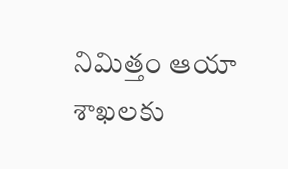నిమిత్తం ఆయా శాఖలకు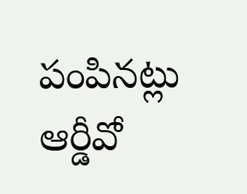పంపినట్లు ఆర్డీవో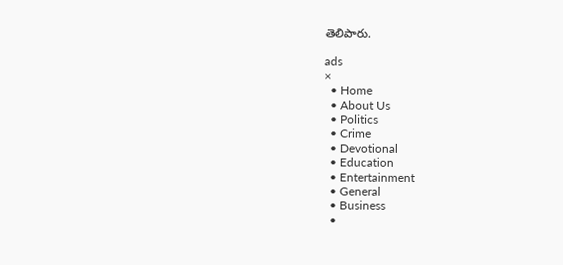తెలిపారు.

ads
×
  • Home
  • About Us
  • Politics
  • Crime
  • Devotional
  • Education
  • Entertainment
  • General
  • Business
  •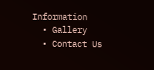Information
  • Gallery
  • Contact Us